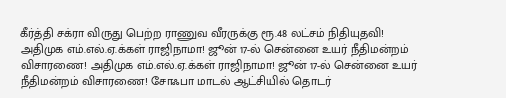கீர்த்தி சக்ரா விருது பெற்ற ராணுவ வீரருக்கு ரூ.48 லட்சம் நிதியுதவி! அதிமுக எம்.எல்.ஏ.க்கள் ராஜிநாமா! ஜூன் 17-ல் சென்னை உயர் நீதிமன்றம் விசாரணை! அதிமுக எம்.எல்.ஏ.க்கள் ராஜிநாமா! ஜூன் 17-ல் சென்னை உயர் நீதிமன்றம் விசாரணை! சோஃபா மாடல் ஆட்சியில் தொடர்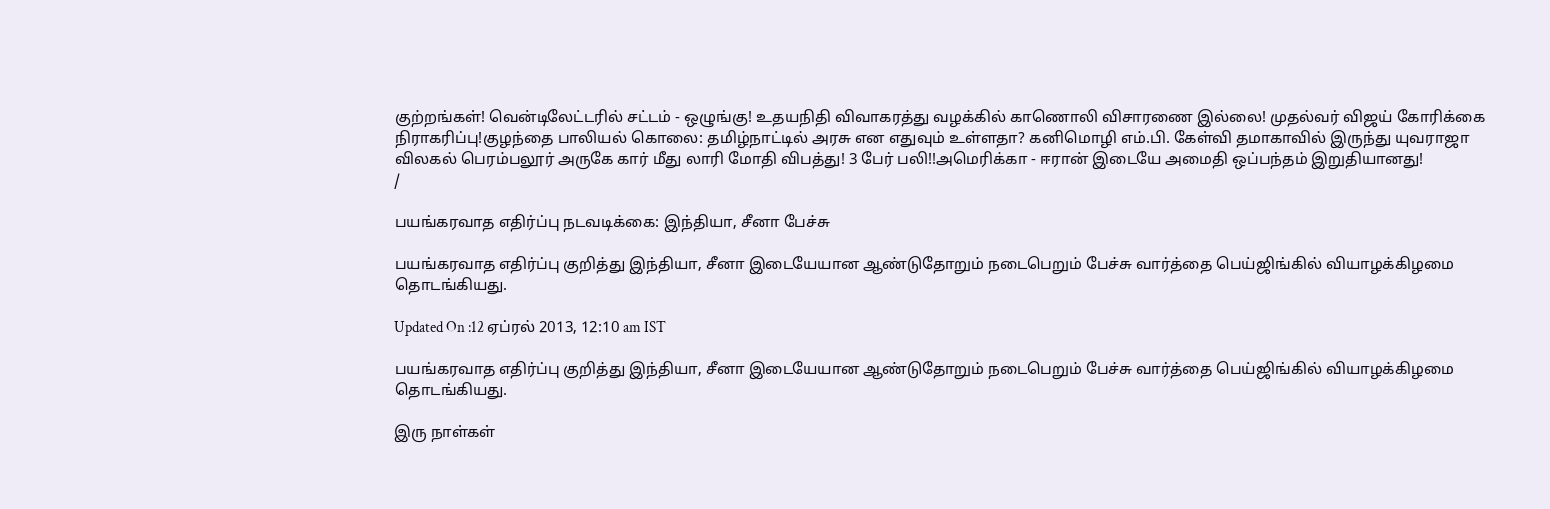குற்றங்கள்! வென்டிலேட்டரில் சட்டம் - ஒழுங்கு! உதயநிதி விவாகரத்து வழக்கில் காணொலி விசாரணை இல்லை! முதல்வர் விஜய் கோரிக்கை நிராகரிப்பு!குழந்தை பாலியல் கொலை: தமிழ்நாட்டில் அரசு என எதுவும் உள்ளதா? கனிமொழி எம்.பி. கேள்வி தமாகாவில் இருந்து யுவராஜா விலகல் பெரம்பலூர் அருகே கார் மீது லாரி மோதி விபத்து! 3 பேர் பலி!!அமெரிக்கா - ஈரான் இடையே அமைதி ஒப்பந்தம் இறுதியானது!
/

பயங்கரவாத எதிர்ப்பு நடவடிக்கை: இந்தியா, சீனா பேச்சு

பயங்கரவாத எதிர்ப்பு குறித்து இந்தியா, சீனா இடையேயான ஆண்டுதோறும் நடைபெறும் பேச்சு வார்த்தை பெய்ஜிங்கில் வியாழக்கிழமை தொடங்கியது.

Updated On :12 ஏப்ரல் 2013, 12:10 am IST

பயங்கரவாத எதிர்ப்பு குறித்து இந்தியா, சீனா இடையேயான ஆண்டுதோறும் நடைபெறும் பேச்சு வார்த்தை பெய்ஜிங்கில் வியாழக்கிழமை தொடங்கியது.

இரு நாள்கள்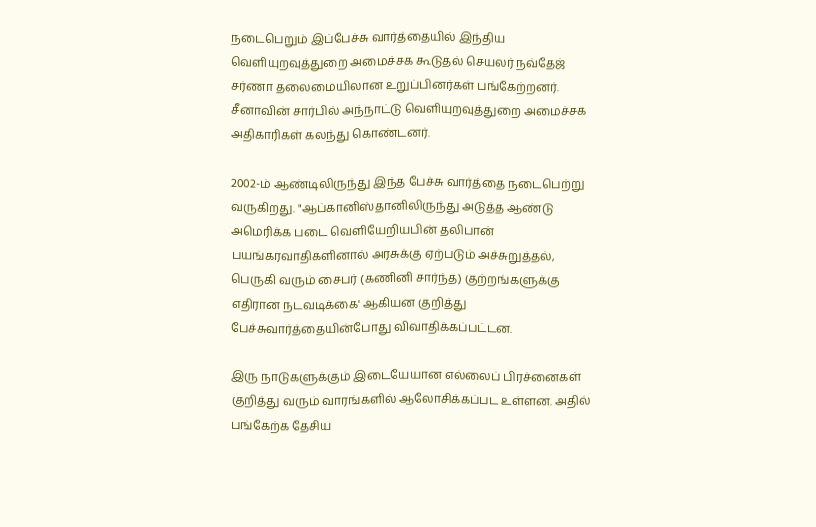நடைபெறும் இப்பேச்சு வார்த்தையில் இந்திய வெளியுறவுத்துறை அமைச்சக கூடுதல் செயலர் நவ்தேஜ் சர்ணா தலைமையிலான உறுப்பினர்கள் பங்கேற்றனர். சீனாவின் சார்பில் அந்நாட்டு வெளியுறவுத்துறை அமைச்சக அதிகாரிகள் கலந்து கொண்டனர்.

2002-ம் ஆண்டிலிருந்து இந்த பேச்சு வார்த்தை நடைபெற்று வருகிறது. "ஆப்கானிஸ்தானிலிருந்து அடுத்த ஆண்டு அமெரிக்க படை வெளியேறியபின் தலிபான் பயங்கரவாதிகளினால் அரசுக்கு ஏற்படும் அச்சுறுத்தல், பெருகி வரும் சைபர் (கணினி சார்ந்த) குற்றங்களுக்கு எதிரான நடவடிக்கை' ஆகியன குறித்து பேச்சுவார்த்தையின்போது விவாதிக்கப்பட்டன.

இரு நாடுகளுக்கும் இடையேயான எல்லைப் பிரச்னைகள் குறித்து வரும் வாரங்களில் ஆலோசிக்கப்பட உள்ளன. அதில் பங்கேற்க தேசிய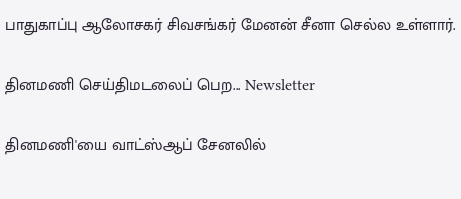பாதுகாப்பு ஆலோசகர் சிவசங்கர் மேனன் சீனா செல்ல உள்ளார்.

தினமணி செய்திமடலைப் பெற... Newsletter

தினமணி'யை வாட்ஸ்ஆப் சேனலில்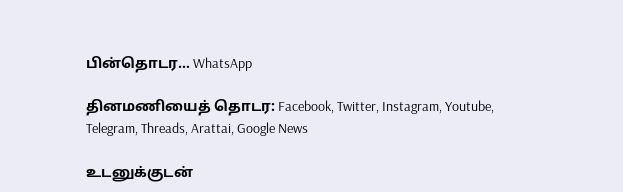பின்தொடர... WhatsApp

தினமணியைத் தொடர: Facebook, Twitter, Instagram, Youtube, Telegram, Threads, Arattai, Google News

உடனுக்குடன்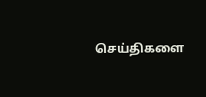செய்திகளை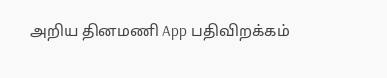அறிய தினமணி App பதிவிறக்கம்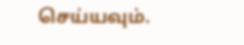செய்யவும்.